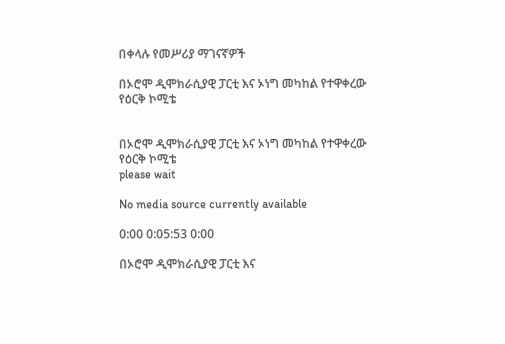በቀላሉ የመሥሪያ ማገናኛዎች

በኦሮሞ ዲሞክራሲያዊ ፓርቲ እና ኦነግ መካከል የተዋቀረው የዕርቅ ኮሚቴ


በኦሮሞ ዲሞክራሲያዊ ፓርቲ እና ኦነግ መካከል የተዋቀረው የዕርቅ ኮሚቴ
please wait

No media source currently available

0:00 0:05:53 0:00

በኦሮሞ ዲሞክራሲያዊ ፓርቲ እና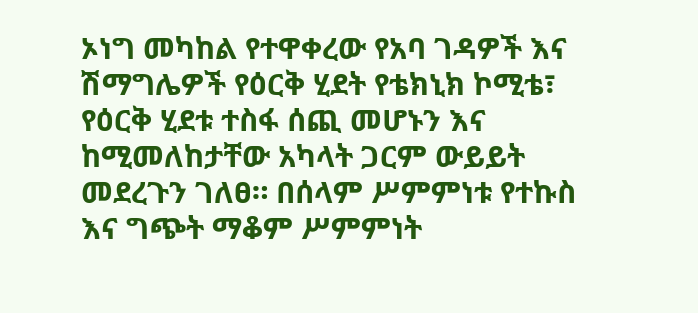ኦነግ መካከል የተዋቀረው የአባ ገዳዎች እና ሽማግሌዎች የዕርቅ ሂደት የቴክኒክ ኮሚቴ፣ የዕርቅ ሂደቱ ተስፋ ሰጪ መሆኑን እና ከሚመለከታቸው አካላት ጋርም ውይይት መደረጉን ገለፀ። በሰላም ሥምምነቱ የተኩስ እና ግጭት ማቆም ሥምምነት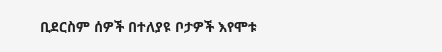ቢደርስም ሰዎች በተለያዩ ቦታዎች እየሞቱ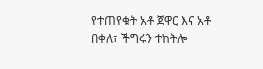የተጠየቁት አቶ ጀዋር እና አቶ በቀለ፣ ችግሩን ተከትሎ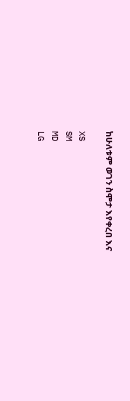ከሁለቱም ወገን ስሞታ እየቀረበ እና

XS
SM
MD
LG